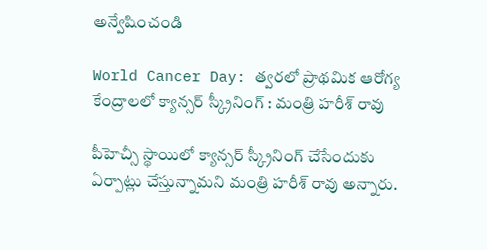అన్వేషించండి

World Cancer Day: త్వరలో ప్రాథమిక ఆరోగ్య కేంద్రాలలో క్యాన్సర్ స్క్రీనింగ్ : మంత్రి హరీశ్ రావు

పీహెచ్సీ స్థాయిలో క్యాన్సర్ స్క్రీనింగ్ చేసేందుకు ఏర్పాట్లు చేస్తున్నామని మంత్రి హరీశ్ రావు అన్నారు.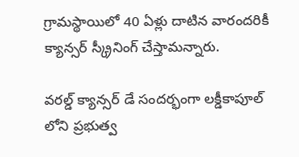గ్రామస్థాయిలో 40 ఏళ్లు దాటిన వారందరికీ క్యాన్సర్ స్క్రీనింగ్ చేస్తామన్నారు.

వరల్డ్ క్యాన్సర్ డే సందర్భంగా లక్డీకాపూల్ లోని ప్రభుత్వ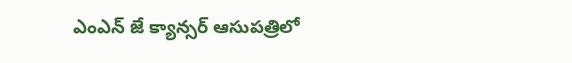ఎంఎన్ జే క్యాన్సర్ ఆసుపత్రిలో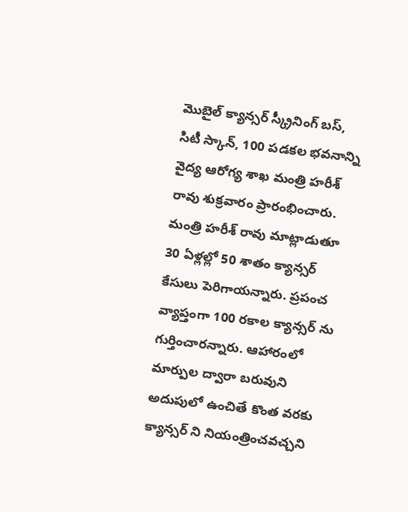మొబైల్ క్యాన్సర్ స్క్రీనింగ్ బస్, సిటీ స్కాన్, 100 పడకల భవనాన్ని వైద్య ఆరోగ్య శాఖ మంత్రి హరీశ్ రావు శుక్రవారం ప్రారంభించారు. మంత్రి హరీశ్ రావు మాట్లాడుతూ 30 ఏళ్లల్లో 50 శాతం క్యాన్సర్  కేసులు పెరిగాయన్నారు. ప్రపంచ వ్యాప్తంగా 100 రకాల క్యాన్సర్ ను గుర్తించారన్నారు. ఆహారంలో మార్పుల ద్వారా బరువుని అదుపులో ఉంచితే కొంత వరకు క్యాన్సర్ ని నియంత్రించవచ్చని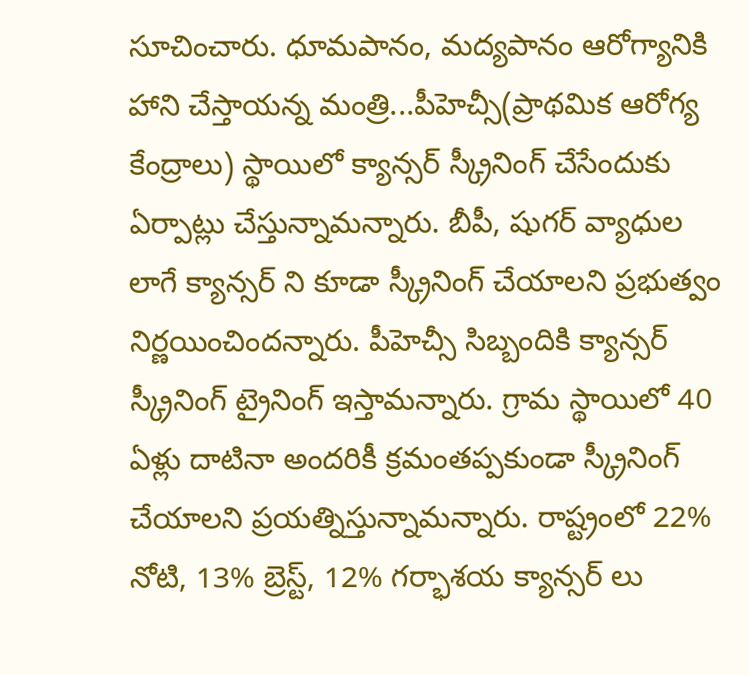సూచించారు. ధూమపానం, మద్యపానం ఆరోగ్యానికి హాని చేస్తాయన్న మంత్రి...పీహెచ్సీ(ప్రాథమిక ఆరోగ్య కేంద్రాలు) స్థాయిలో క్యాన్సర్ స్క్రీనింగ్ చేసేందుకు ఏర్పాట్లు చేస్తున్నామన్నారు. బీపీ, షుగర్ వ్యాధుల లాగే క్యాన్సర్ ని కూడా స్క్రీనింగ్ చేయాలని ప్రభుత్వం నిర్ణయించిందన్నారు. పీహెచ్సీ సిబ్బందికి క్యాన్సర్ స్క్రీనింగ్ ట్రైనింగ్ ఇస్తామన్నారు. గ్రామ స్థాయిలో 40 ఏళ్లు దాటినా అందరికీ క్రమంతప్పకుండా స్క్రీనింగ్ చేయాలని ప్రయత్నిస్తున్నామన్నారు. రాష్ట్రంలో 22% నోటి, 13% బ్రెస్ట్, 12% గర్భాశయ క్యాన్సర్ లు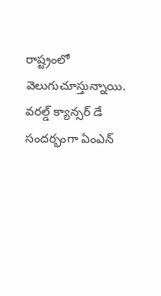రాష్ట్రంలో వెలుగుచూస్తున్నాయి.  వరల్డ్ క్యాన్సర్ డే సందర్భంగా ఏంఎన్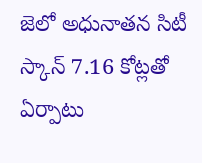జెలో అధునాతన సిటీ స్కాన్ 7.16 కోట్లతో ఏర్పాటు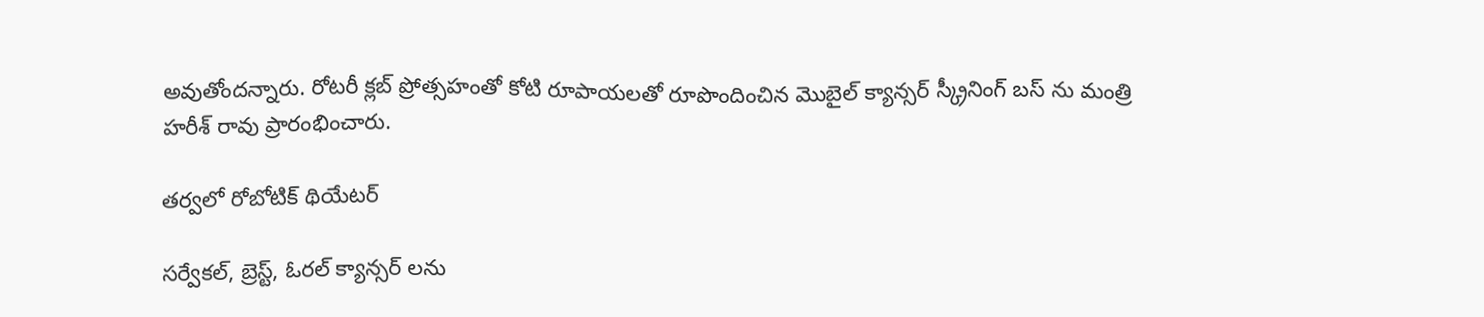అవుతోందన్నారు. రోటరీ క్లబ్ ప్రోత్సహంతో కోటి రూపాయలతో రూపొందించిన మొబైల్ క్యాన్సర్ స్క్రీనింగ్ బస్ ను మంత్రి హరీశ్ రావు ప్రారంభించారు.

తర్వలో రోబోటిక్ థియేటర్

సర్వేకల్, బ్రెస్ట్, ఓరల్ క్యాన్సర్ లను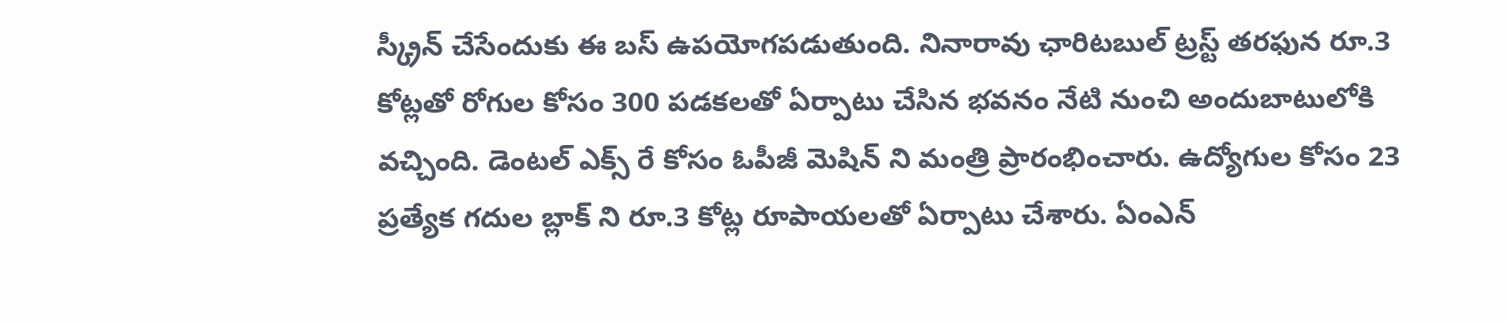స్క్రీన్ చేసేందుకు ఈ బస్ ఉపయోగపడుతుంది. నినారావు ఛారిటబుల్ ట్రస్ట్ తరఫున రూ.3 కోట్లతో రోగుల కోసం 300 పడకలతో ఏర్పాటు చేసిన భవనం నేటి నుంచి అందుబాటులోకి వచ్చింది. డెంటల్ ఎక్స్ రే కోసం ఓపీజీ మెషిన్ ని మంత్రి ప్రారంభించారు. ఉద్యోగుల కోసం 23 ప్రత్యేక గదుల బ్లాక్ ని రూ.3 కోట్ల రూపాయలతో ఏర్పాటు చేశారు. ఏంఎన్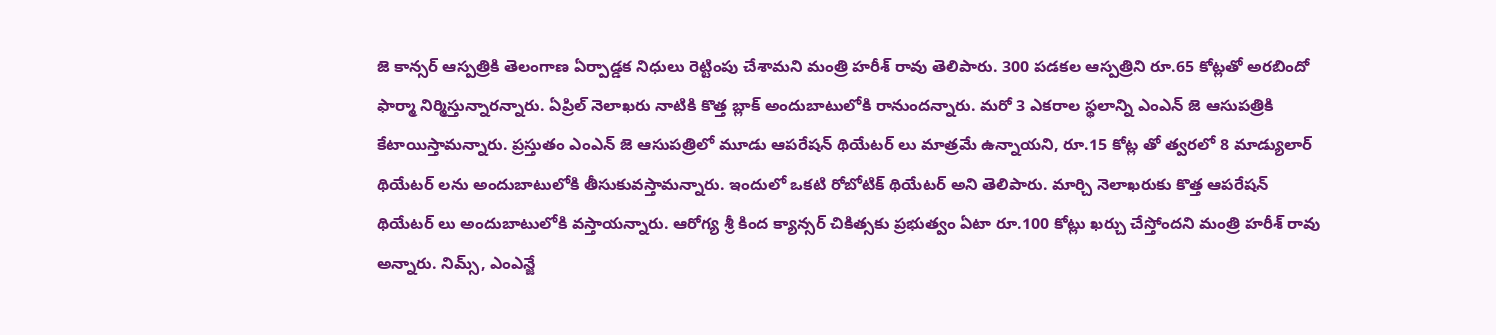జె కాన్సర్ ఆస్పత్రికి తెలంగాణ ఏర్పాడ్డక నిధులు రెట్టింపు చేశామని మంత్రి హరీశ్ రావు తెలిపారు. 300 పడకల ఆస్పత్రిని రూ.65 కోట్లతో అరబిందో ఫార్మా నిర్మిస్తున్నారన్నారు. ఏప్రిల్ నెలాఖరు నాటికి కొత్త బ్లాక్ అందుబాటులోకి రానుందన్నారు. మరో 3 ఎకరాల స్థలాన్ని ఎంఎన్ జె ఆసుపత్రికి కేటాయిస్తామన్నారు. ప్రస్తుతం ఎంఎన్ జె ఆసుపత్రిలో మూడు ఆపరేషన్ థియేటర్ లు మాత్రమే ఉన్నాయని, రూ.15 కోట్ల తో త్వరలో 8 మాడ్యులార్ థియేటర్ లను అందుబాటులోకి తీసుకువస్తామన్నారు. ఇందులో ఒకటి రోబోటిక్ థియేటర్ అని తెలిపారు. మార్చి నెలాఖరుకు కొత్త ఆపరేషన్ థియేటర్ లు అందుబాటులోకి వస్తాయన్నారు. ఆరోగ్య శ్రీ కింద క్యాన్సర్ చికిత్సకు ప్రభుత్వం ఏటా రూ.100 కోట్లు ఖర్చు చేస్తోందని మంత్రి హరీశ్ రావు అన్నారు. నిమ్స్, ఎంఎన్జే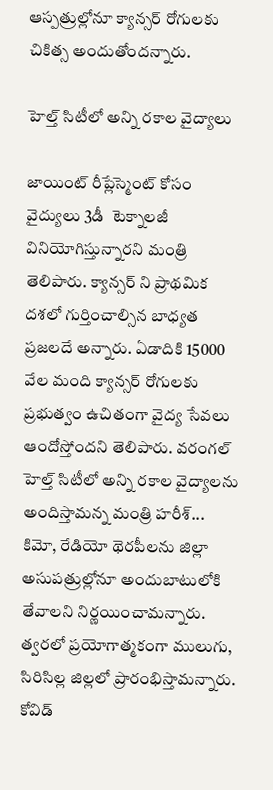ఆస్పత్రుల్లోనూ క్యాన్సర్ రోగులకు చికిత్స అందుతోందన్నారు.

హెల్త్ సిటీలో అన్ని రకాల వైద్యాలు

జాయింట్ రీప్లేస్మెంట్ కోసం వైద్యులు 3డీ  టెక్నాలజీ వినియోగిస్తున్నారని మంత్రి తెలిపారు. క్యాన్సర్ ని ప్రాథమిక దశలో గుర్తించాల్సిన బాధ్యత ప్రజలదే అన్నారు. ఏడాదికి 15000 వేల మంది క్యాన్సర్ రోగులకు ప్రభుత్వం ఉచితంగా వైద్య సేవలు ఆందోస్తోందని తెలిపారు. వరంగల్ హెల్త్ సిటీలో అన్ని రకాల వైద్యాలను అందిస్తామన్న మంత్రి హరీశ్...  కిమో, రేడియో థెరపీలను జిల్లా అసుపత్రుల్లోనూ అందుబాటులోకి తేవాలని నిర్ణయించామన్నారు.  త్వరలో ప్రయోగాత్మకంగా ములుగు, సిరిసిల్ల జిల్లలో ప్రారంభిస్తామన్నారు. కోవిడ్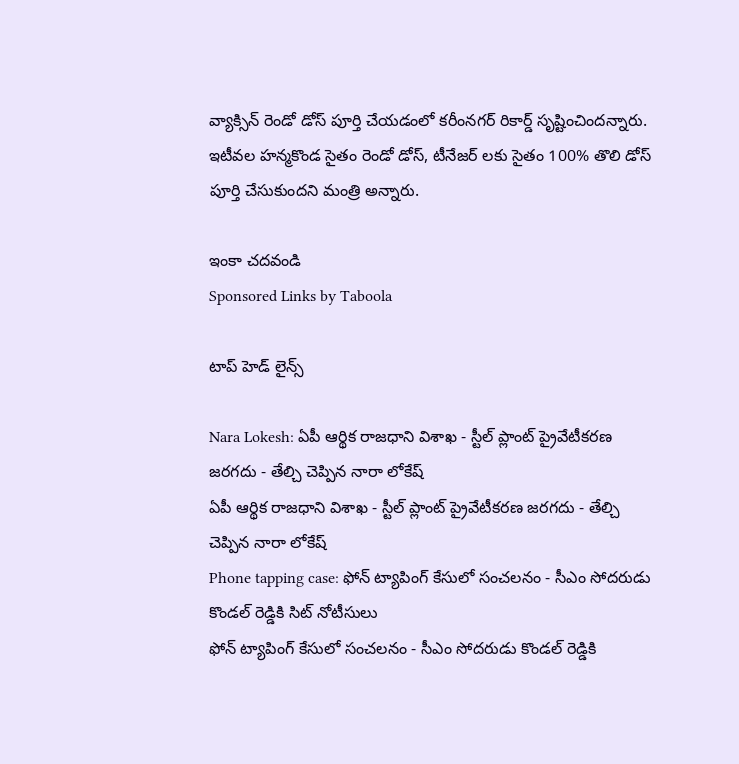వ్యాక్సిన్ రెండో డోస్ పూర్తి చేయడంలో కరీంనగర్ రికార్డ్ సృష్టించిందన్నారు. ఇటీవల హన్మకొండ సైతం రెండో డోస్, టీనేజర్ లకు సైతం 100% తొలి డోస్ పూర్తి చేసుకుందని మంత్రి అన్నారు.

ఇంకా చదవండి
Sponsored Links by Taboola

టాప్ హెడ్ లైన్స్

Nara Lokesh: ఏపీ ఆర్థిక రాజధాని విశాఖ - స్టీల్ ప్లాంట్ ప్రైవేటీకరణ జరగదు - తేల్చి చెప్పిన నారా లోకేష్
ఏపీ ఆర్థిక రాజధాని విశాఖ - స్టీల్ ప్లాంట్ ప్రైవేటీకరణ జరగదు - తేల్చి చెప్పిన నారా లోకేష్
Phone tapping case: ఫోన్ ట్యాపింగ్ కేసులో సంచలనం - సీఎం సోదరుడు కొండల్ రెడ్డికి సిట్ నోటీసులు
ఫోన్ ట్యాపింగ్ కేసులో సంచలనం - సీఎం సోదరుడు కొండల్ రెడ్డికి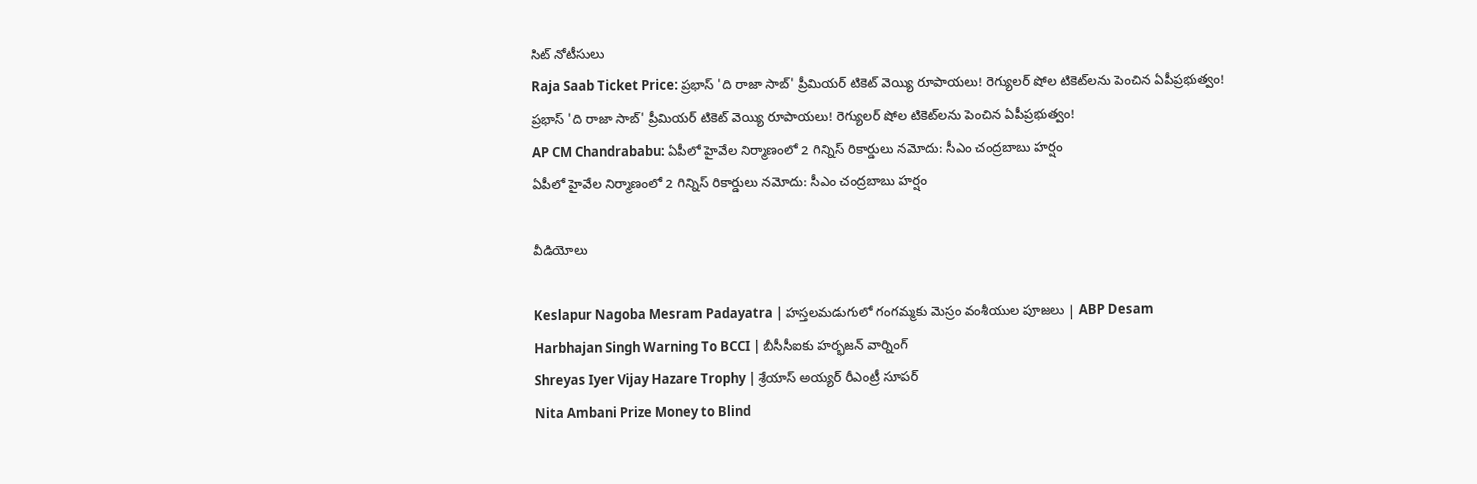సిట్ నోటీసులు
Raja Saab Ticket Price: ప్రభాస్ 'ది రాజా సాబ్' ప్రీమియర్ టికెట్ వెయ్యి రూపాయలు! రెగ్యులర్ షోల టికెట్‌లను పెంచిన ఏపీప్రభుత్వం!
ప్రభాస్ 'ది రాజా సాబ్' ప్రీమియర్ టికెట్ వెయ్యి రూపాయలు! రెగ్యులర్ షోల టికెట్‌లను పెంచిన ఏపీప్రభుత్వం!
AP CM Chandrababu: ఏపీలో హైవేల నిర్మాణంలో 2 గిన్నిస్ రికార్డులు నమోదు: సీఎం చంద్రబాబు హర్షం
ఏపీలో హైవేల నిర్మాణంలో 2 గిన్నిస్ రికార్డులు నమోదు: సీఎం చంద్రబాబు హర్షం

వీడియోలు

Keslapur Nagoba Mesram Padayatra | హస్తలమడుగులో గంగమ్మకు మెస్రం వంశీయుల పూజలు | ABP Desam
Harbhajan Singh Warning To BCCI | బీసీసీఐకు హర్భజన్ వార్నింగ్
Shreyas Iyer Vijay Hazare Trophy | శ్రేయాస్ అయ్య‌ర్‌ రీఎంట్రీ సూపర్
Nita Ambani Prize Money to Blind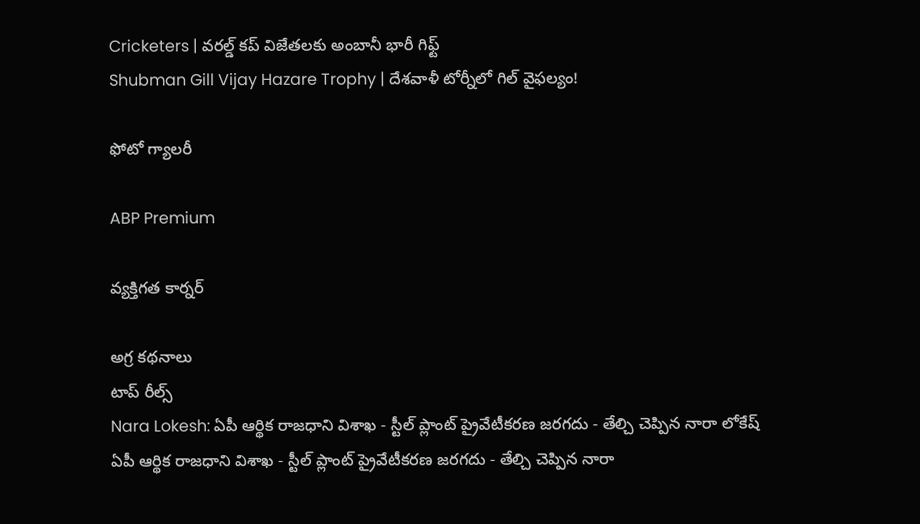Cricketers | వరల్డ్ కప్ విజేతలకు అంబానీ భారీ గిఫ్ట్
Shubman Gill Vijay Hazare Trophy | దేశవాళీ టోర్నీలో గిల్ వైఫల్యం!

ఫోటో గ్యాలరీ

ABP Premium

వ్యక్తిగత కార్నర్

అగ్ర కథనాలు
టాప్ రీల్స్
Nara Lokesh: ఏపీ ఆర్థిక రాజధాని విశాఖ - స్టీల్ ప్లాంట్ ప్రైవేటీకరణ జరగదు - తేల్చి చెప్పిన నారా లోకేష్
ఏపీ ఆర్థిక రాజధాని విశాఖ - స్టీల్ ప్లాంట్ ప్రైవేటీకరణ జరగదు - తేల్చి చెప్పిన నారా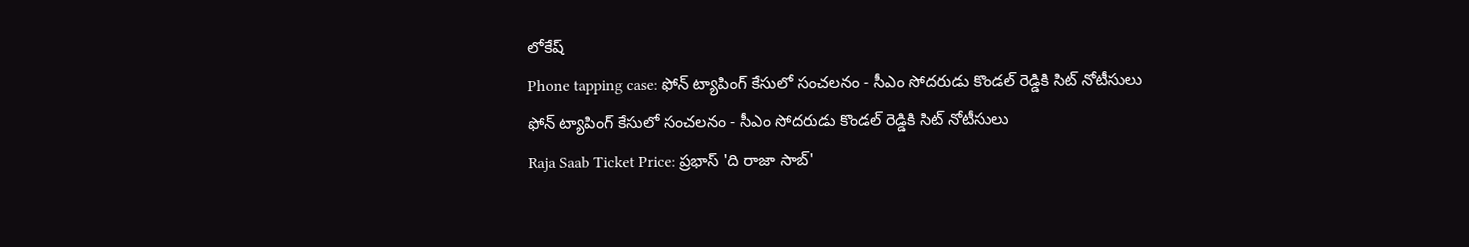లోకేష్
Phone tapping case: ఫోన్ ట్యాపింగ్ కేసులో సంచలనం - సీఎం సోదరుడు కొండల్ రెడ్డికి సిట్ నోటీసులు
ఫోన్ ట్యాపింగ్ కేసులో సంచలనం - సీఎం సోదరుడు కొండల్ రెడ్డికి సిట్ నోటీసులు
Raja Saab Ticket Price: ప్రభాస్ 'ది రాజా సాబ్'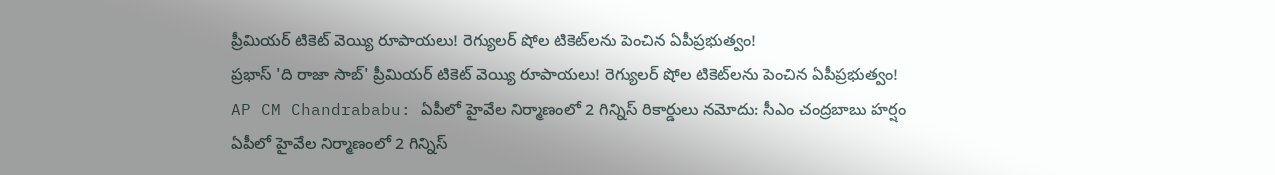ప్రీమియర్ టికెట్ వెయ్యి రూపాయలు! రెగ్యులర్ షోల టికెట్‌లను పెంచిన ఏపీప్రభుత్వం!
ప్రభాస్ 'ది రాజా సాబ్' ప్రీమియర్ టికెట్ వెయ్యి రూపాయలు! రెగ్యులర్ షోల టికెట్‌లను పెంచిన ఏపీప్రభుత్వం!
AP CM Chandrababu: ఏపీలో హైవేల నిర్మాణంలో 2 గిన్నిస్ రికార్డులు నమోదు: సీఎం చంద్రబాబు హర్షం
ఏపీలో హైవేల నిర్మాణంలో 2 గిన్నిస్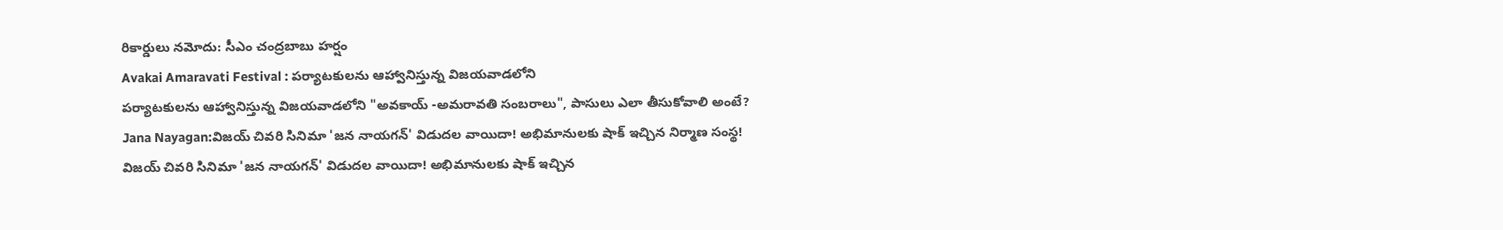రికార్డులు నమోదు: సీఎం చంద్రబాబు హర్షం
Avakai Amaravati Festival : పర్యాటకులను ఆహ్వానిస్తున్న విజయవాడలోని
పర్యాటకులను ఆహ్వానిస్తున్న విజయవాడలోని "అవకాయ్ -అమరావతి సంబరాలు", పాసులు ఎలా తీసుకోవాలి అంటే?
Jana Nayagan:విజయ్ చివరి సినిమా 'జన నాయగన్' విడుదల వాయిదా! అభిమానులకు షాక్ ఇచ్చిన నిర్మాణ సంస్థ!
విజయ్ చివరి సినిమా 'జన నాయగన్' విడుదల వాయిదా! అభిమానులకు షాక్ ఇచ్చిన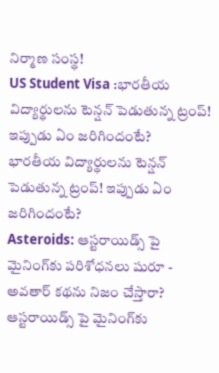నిర్మాణ సంస్థ!
US Student Visa :భారతీయ విద్యార్థులను టెన్షన్‌ పెడుతున్న ట్రంప్‌! ఇప్పుడు ఏం జరిగిందంటే?
భారతీయ విద్యార్థులను టెన్షన్‌ పెడుతున్న ట్రంప్‌! ఇప్పుడు ఏం జరిగిందంటే?
Asteroids: ఆస్టరాయిడ్స్ పై మైనింగ్‌కు పరిశోధనలు షురూ - అవతార్‌ కథను నిజం చేస్తారా?
ఆస్టరాయిడ్స్ పై మైనింగ్‌కు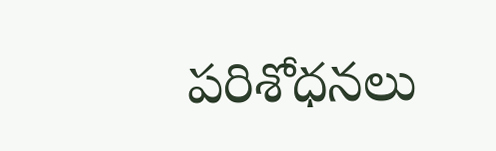పరిశోధనలు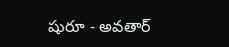షురూ - అవతార్‌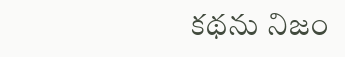కథను నిజం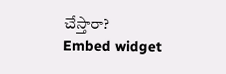చేస్తారా?
Embed widget